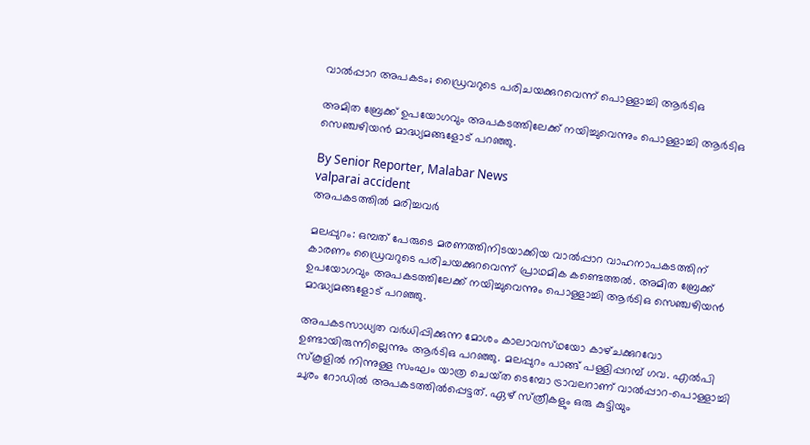വാൽപ്പാറ അപകടം; ഡ്രൈവറുടെ പരിചയക്കുറവെന്ന് പൊള്ളാച്ചി ആർടിഒ

അമിത ബ്രേക്ക് ഉപയോഗവും അപകടത്തിലേക്ക് നയിച്ചുവെന്നും പൊള്ളാച്ചി ആർടിഒ സെഞ്ചഴിയൻ മാദ്ധ്യമങ്ങളോട് പറഞ്ഞു.

By Senior Reporter, Malabar News
valparai accident
അപകടത്തിൽ മരിച്ചവർ

മലപ്പുറം: ഒമ്പത് പേരുടെ മരണത്തിനിടയാക്കിയ വാൽപ്പാറ വാഹനാപകടത്തിന് കാരണം ഡ്രൈവറുടെ പരിചയക്കുറവെന്ന് പ്രാഥമിക കണ്ടെത്തൽ. അമിത ബ്രേക്ക് ഉപയോഗവും അപകടത്തിലേക്ക് നയിച്ചുവെന്നും പൊള്ളാച്ചി ആർടിഒ സെഞ്ചഴിയൻ മാദ്ധ്യമങ്ങളോട് പറഞ്ഞു.

അപകടസാധ്യത വർധിപ്പിക്കുന്ന മോശം കാലാവസ്‌ഥയോ കാഴ്‌ചക്കുറവോ ഉണ്ടായിരുന്നില്ലെന്നും ആർടിഒ പറഞ്ഞു. മലപ്പുറം പാങ്ങ് പള്ളിപ്പറമ്പ് ഗവ. എൽപി സ്‌കൂളിൽ നിന്നുള്ള സംഘം യാത്ര ചെയ്‌ത ടെമ്പോ ട്രാവലറാണ് വാൽപ്പാറ-പൊള്ളാച്ചി ചുരം റോഡിൽ അപകടത്തിൽപ്പെട്ടത്. ഏഴ് സ്‌ത്രീകളും ഒരു കുട്ടിയും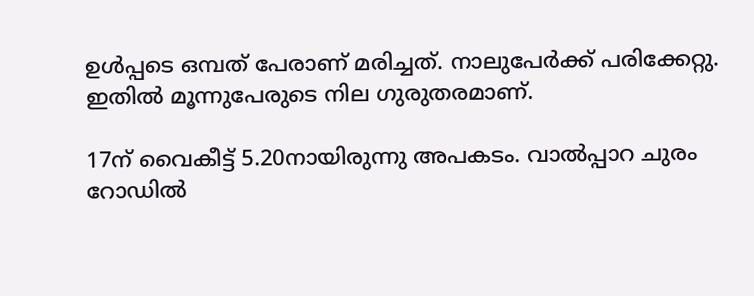ഉൾപ്പടെ ഒമ്പത് പേരാണ് മരിച്ചത്. നാലുപേർക്ക് പരിക്കേറ്റു. ഇതിൽ മൂന്നുപേരുടെ നില ഗുരുതരമാണ്.

17ന് വൈകീട്ട് 5.20നായിരുന്നു അപകടം. വാൽപ്പാറ ചുരം റോഡിൽ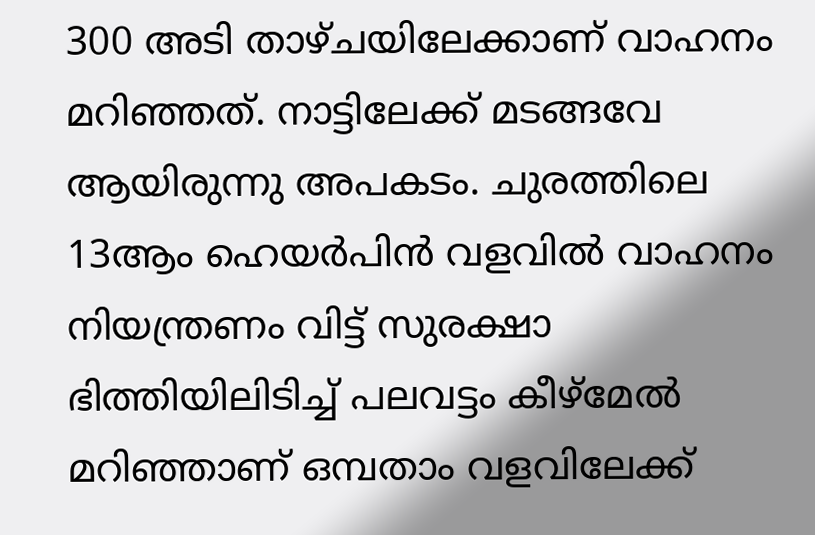300 അടി താഴ്‌ചയിലേക്കാണ് വാഹനം മറിഞ്ഞത്. നാട്ടിലേക്ക് മടങ്ങവേ ആയിരുന്നു അപകടം. ചുരത്തിലെ 13ആം ഹെയർപിൻ വളവിൽ വാഹനം നിയന്ത്രണം വിട്ട് സുരക്ഷാ ഭിത്തിയിലിടിച്ച് പലവട്ടം കീഴ്‌മേൽ മറിഞ്ഞാണ് ഒമ്പതാം വളവിലേക്ക്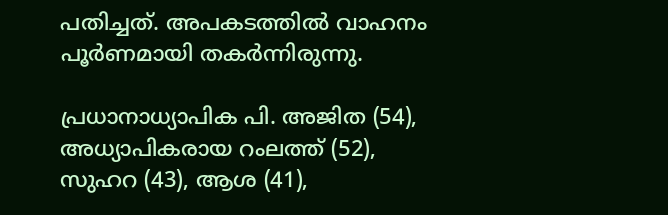പതിച്ചത്. അപകടത്തിൽ വാഹനം പൂർണമായി തകർന്നിരുന്നു.

പ്രധാനാധ്യാപിക പി. അജിത (54), അധ്യാപികരായ റംലത്ത് (52), സുഹറ (43), ആശ (41),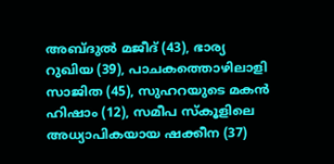അബ്‌ദുൽ മജീദ് (43), ഭാര്യ റുഖിയ (39), പാചകത്തൊഴിലാളി സാജിത (45), സുഹറയുടെ മകൻ ഹിഷാം (12), സമീപ സ്‌കൂളിലെ അധ്യാപികയായ ഷക്കീന (37)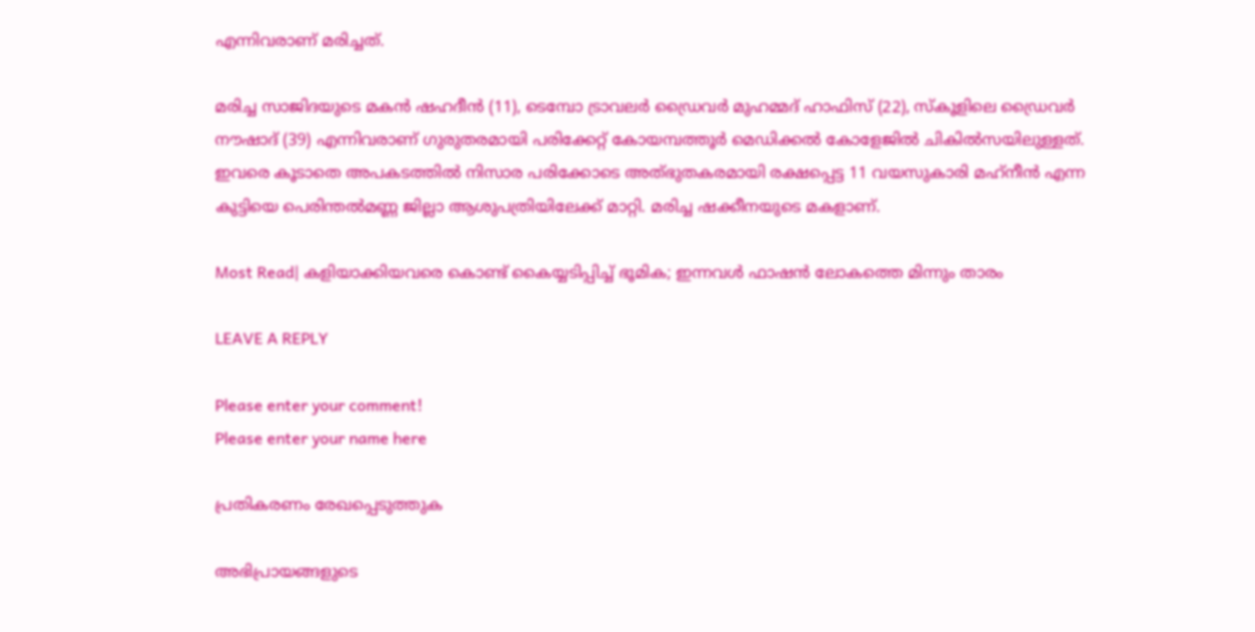എന്നിവരാണ് മരിച്ചത്.

മരിച്ച സാജിദയുടെ മകൻ ഷഹദീൻ (11), ടെമ്പോ ട്രാവലർ ഡ്രൈവർ മുഹമ്മദ് ഹാഫിസ് (22), സ്‌കൂളിലെ ഡ്രൈവർ നൗഷാദ് (39) എന്നിവരാണ് ഗുരുതരമായി പരിക്കേറ്റ് കോയമ്പത്തൂർ മെഡിക്കൽ കോളേജിൽ ചികിൽസയിലുള്ളത്. ഇവരെ കൂടാതെ അപകടത്തിൽ നിസാര പരിക്കോടെ അത്‌ഭുതകരമായി രക്ഷപ്പെട്ട 11 വയസുകാരി മഹ്‌നീൻ എന്ന കുട്ടിയെ പെരിന്തൽമണ്ണ ജില്ലാ ആശുപത്രിയിലേക്ക് മാറ്റി. മരിച്ച ഷക്കീനയുടെ മകളാണ്.

Most Read| കളിയാക്കിയവരെ കൊണ്ട് കൈയ്യടിപ്പിച്ച് ഭൂമിക; ഇന്നവൾ ഫാഷൻ ലോകത്തെ മിന്നും താരം

LEAVE A REPLY

Please enter your comment!
Please enter your name here

പ്രതികരണം രേഖപ്പെടുത്തുക

അഭിപ്രായങ്ങളുടെ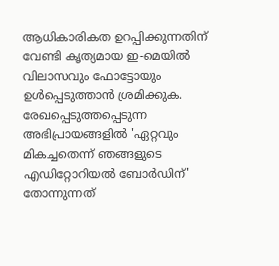ആധികാരികത ഉറപ്പിക്കുന്നതിന് വേണ്ടി കൃത്യമായ ഇ-മെയിൽ വിലാസവും ഫോട്ടോയും ഉൾപ്പെടുത്താൻ ശ്രമിക്കുക. രേഖപ്പെടുത്തപ്പെടുന്ന അഭിപ്രായങ്ങളിൽ 'ഏറ്റവും മികച്ചതെന്ന് ഞങ്ങളുടെ എഡിറ്റോറിയൽ ബോർഡിന്' തോന്നുന്നത്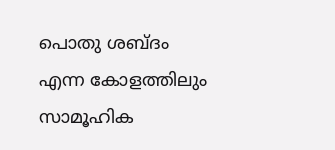പൊതു ശബ്‌ദം എന്ന കോളത്തിലും സാമൂഹിക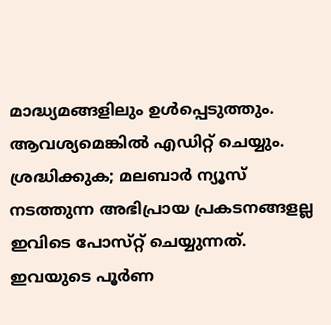മാദ്ധ്യമങ്ങളിലും ഉൾപ്പെടുത്തും. ആവശ്യമെങ്കിൽ എഡിറ്റ് ചെയ്യും. ശ്രദ്ധിക്കുക; മലബാർ ന്യൂസ് നടത്തുന്ന അഭിപ്രായ പ്രകടനങ്ങളല്ല ഇവിടെ പോസ്‌റ്റ് ചെയ്യുന്നത്. ഇവയുടെ പൂർണ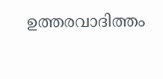ഉത്തരവാദിത്തം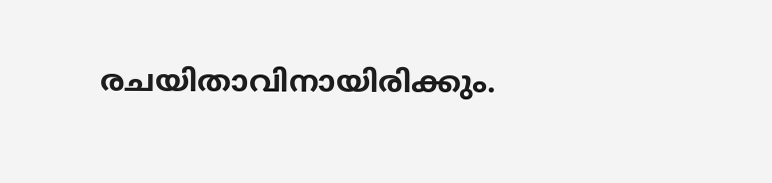രചയിതാവിനായിരിക്കും.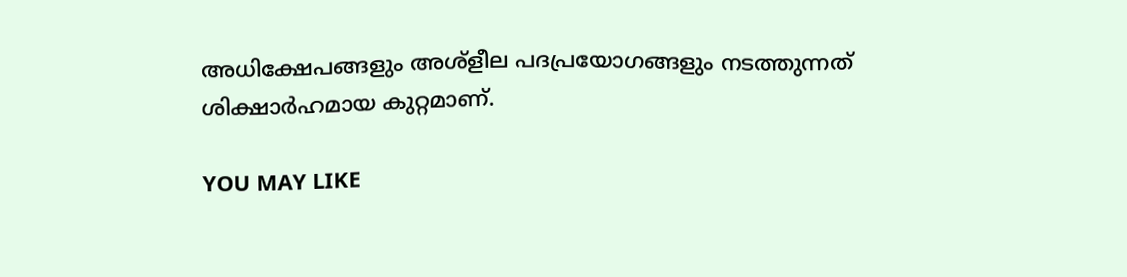അധിക്ഷേപങ്ങളും അശ്‌ളീല പദപ്രയോഗങ്ങളും നടത്തുന്നത് ശിക്ഷാർഹമായ കുറ്റമാണ്.

YOU MAY LIKE